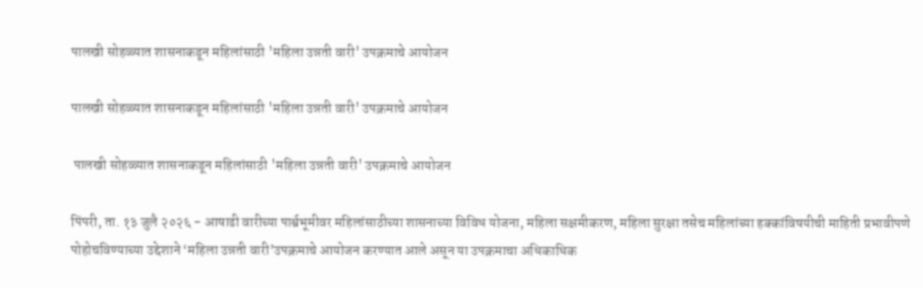पालखी सोहळ्यात शासनाकडून महिलांसाठी 'महिला उन्नती वारी' उपक्रमाचे आयोजन

पालखी सोहळ्यात शासनाकडून महिलांसाठी 'महिला उन्नती वारी' उपक्रमाचे आयोजन

 पालखी सोहळ्यात शासनाकडून महिलांसाठी 'महिला उन्नती वारी' उपक्रमाचे आयोजन

पिंपरी, ता. १३ जुलै २०२६ - आषाढी वारीच्या पार्श्वभूमीवर महिलांसाठीच्या शासनाच्या विविध योजना, महिला सक्षमीकरण, महिला सुरक्षा तसेच महिलांच्या हक्कांविषयीची माहिती प्रभावीपणे पोहोचविण्याच्या उद्देशाने ‘महिला उन्नती वारी’उपक्रमाचे आयोजन करण्यात आले असून या उपक्रमाचा अधिकाधिक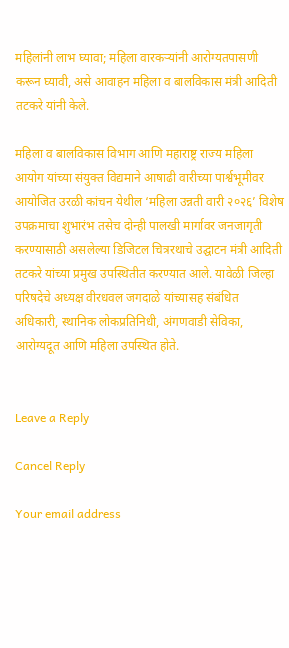महिलांनी लाभ घ्यावा; महिला वारकऱ्यांनी आरोग्यतपासणी करून घ्यावी, असे आवाहन महिला व बालविकास मंत्री आदिती तटकरे यांनी केले.

महिला व बालविकास विभाग आणि महाराष्ट्र राज्य महिला आयोग यांच्या संयुक्त विद्यमाने आषाढी वारीच्या पार्श्वभूमीवर आयोजित उरळी कांचन येथील ‘महिला उन्नती वारी २०२६’ विशेष उपक्रमाचा शुभारंभ तसेच दोन्ही पालखी मार्गावर जनजागृती करण्यासाठी असलेल्या डिजिटल चित्ररथाचे उद्घाटन मंत्री आदिती तटकरे यांच्या प्रमुख उपस्थितीत करण्यात आले. यावेळी जिल्हा परिषदेचे अध्यक्ष वीरधवल जगदाळे यांच्यासह संबंधित अधिकारी, स्थानिक लोकप्रतिनिधी, अंगणवाडी सेविका, आरोग्यदूत आणि महिला उपस्थित होते.


Leave a Reply

Cancel Reply

Your email address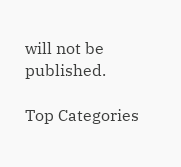will not be published.

Top Categories